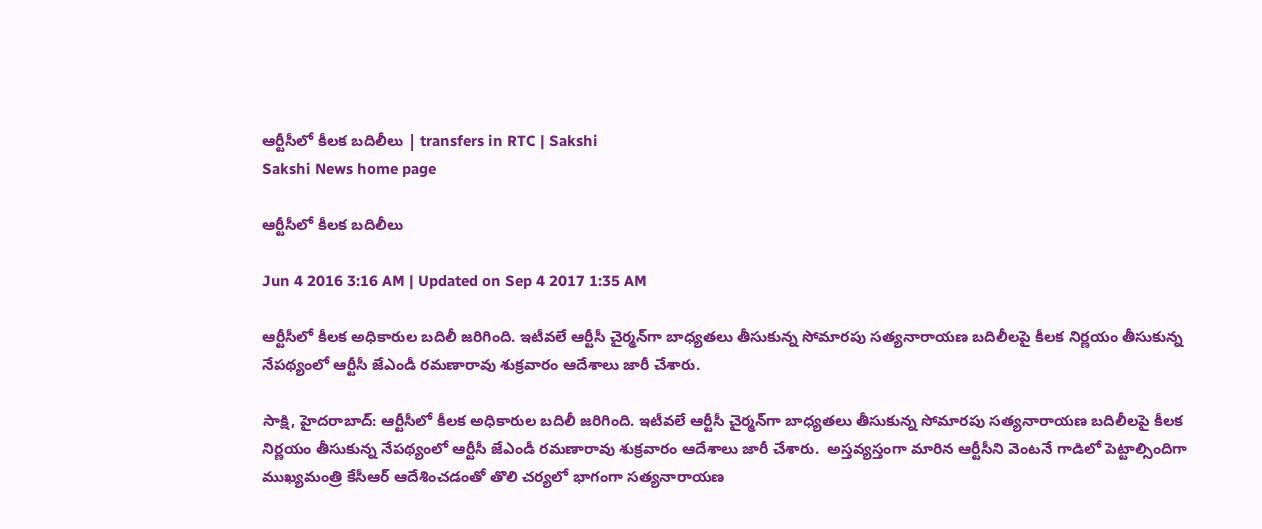ఆర్టీసీలో కీలక బదిలీలు | transfers in RTC | Sakshi
Sakshi News home page

ఆర్టీసీలో కీలక బదిలీలు

Jun 4 2016 3:16 AM | Updated on Sep 4 2017 1:35 AM

ఆర్టీసీలో కీలక అధికారుల బదిలీ జరిగింది. ఇటీవలే ఆర్టీసీ చైర్మన్‌గా బాధ్యతలు తీసుకున్న సోమారపు సత్యనారాయణ బదిలీలపై కీలక నిర్ణయం తీసుకున్న నేపథ్యంలో ఆర్టీసీ జేఎండీ రమణారావు శుక్రవారం ఆదేశాలు జారీ చేశారు.

సాక్షి, హైదరాబాద్‌: ఆర్టీసీలో కీలక అధికారుల బదిలీ జరిగింది. ఇటీవలే ఆర్టీసీ చైర్మన్‌గా బాధ్యతలు తీసుకున్న సోమారపు సత్యనారాయణ బదిలీలపై కీలక నిర్ణయం తీసుకున్న నేపథ్యంలో ఆర్టీసీ జేఎండీ రమణారావు శుక్రవారం ఆదేశాలు జారీ చేశారు.  అస్తవ్యస్తంగా మారిన ఆర్టీసీని వెంటనే గాడిలో పెట్టాల్సిందిగా ముఖ్యమంత్రి కేసీఆర్‌ ఆదేశించడంతో తొలి చర్యలో భాగంగా సత్యనారాయణ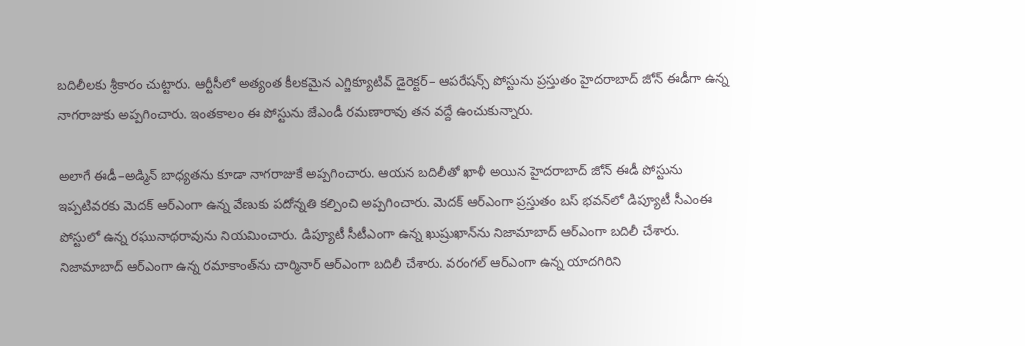బదిలీలకు శ్రీకారం చుట్టారు. ఆర్టీసీలో అత్యంత కీలకమైన ఎగ్జిక్యూటివ్‌ డైరెక్టర్‌– ఆపరేషన్స్‌ పోస్టును ప్రస్తుతం హైదరాబాద్‌ జోన్‌ ఈడీగా ఉన్న నాగరాజుకు అప్పగించారు. ఇంతకాలం ఈ పోస్టును జేఎండీ రమణారావు తన వద్దే ఉంచుకున్నారు.

అలాగే ఈడీ–అడ్మిన్‌ బాధ్యతను కూడా నాగరాజుకే అప్పగించారు. ఆయన బదిలీతో ఖాళీ అయిన హైదరాబాద్‌ జోన్‌ ఈడీ పోస్టును ఇప్పటివరకు మెదక్‌ ఆర్‌ఎంగా ఉన్న వేణుకు పదోన్నతి కల్పించి అప్పగించారు. మెదక్‌ ఆర్‌ఎంగా ప్రస్తుతం బస్‌ భవన్‌లో డిప్యూటీ సీఎంఈ పోస్టులో ఉన్న రఘునాథరావును నియమించారు. డిప్యూటీ సీటీఎంగా ఉన్న ఖుష్రుఖాన్‌ను నిజామాబాద్‌ ఆర్‌ఎంగా బదిలీ చేశారు. నిజామాబాద్‌ ఆర్‌ఎంగా ఉన్న రమాకాంత్‌ను చార్మినార్‌ ఆర్‌ఎంగా బదిలీ చేశారు. వరంగల్‌ ఆర్‌ఎంగా ఉన్న యాదగిరిని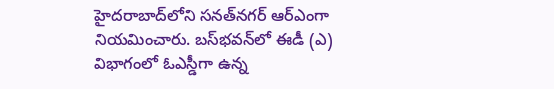హైదరాబాద్‌లోని సనత్‌నగర్‌ ఆర్‌ఎంగా నియమించారు. బస్‌భవన్‌లో ఈడీ (ఎ) విభాగంలో ఓఎస్డీగా ఉన్న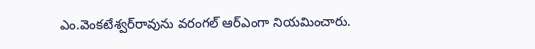ఎం.వెంకటేశ్వర్‌రావును వరంగల్‌ ఆర్‌ఎంగా నియమించారు.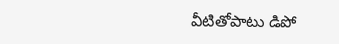వీటితోపాటు డిపో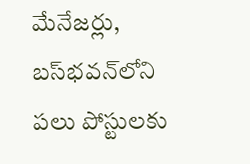మేనేజర్లు, బస్‌భవన్‌లోని పలు పోస్టులకు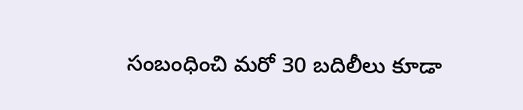సంబంధించి మరో 30 బదిలీలు కూడా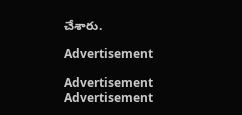చేశారు.

Advertisement

Advertisement
Advertisement